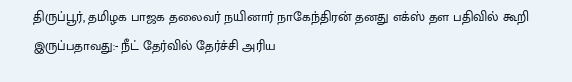திருப்பூர், தமிழக பாஜக தலைவர் நயினார் நாகேந்திரன் தனது எக்ஸ் தள பதிவில் கூறி இருப்பதாவது:- நீட் தேர்வில் தேர்ச்சி அரிய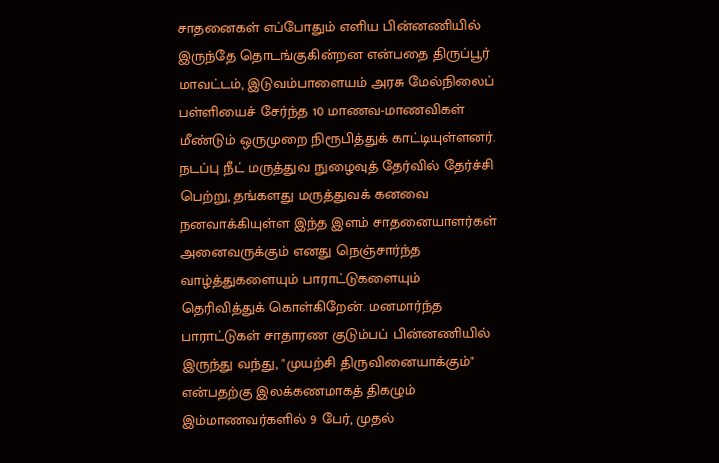சாதனைகள் எப்போதும் எளிய பின்னணியில் இருந்தே தொடங்குகின்றன என்பதை திருப்பூர் மாவட்டம், இடுவம்பாளையம் அரசு மேல்நிலைப் பள்ளியைச் சேர்ந்த 10 மாணவ-மாணவிகள் மீண்டும் ஒருமுறை நிரூபித்துக் காட்டியுள்ளனர். நடப்பு நீட் மருத்துவ நுழைவுத் தேர்வில் தேர்ச்சி பெற்று, தங்களது மருத்துவக் கனவை நனவாக்கியுள்ள இந்த இளம் சாதனையாளர்கள் அனைவருக்கும் எனது நெஞ்சார்ந்த வாழ்த்துகளையும் பாராட்டுகளையும் தெரிவித்துக் கொள்கிறேன். மனமார்ந்த பாராட்டுகள் சாதாரண குடும்பப் பின்னணியில் இருந்து வந்து, "முயற்சி திருவினையாக்கும்" என்பதற்கு இலக்கணமாகத் திகழும் இம்மாணவர்களில் 9 பேர், முதல்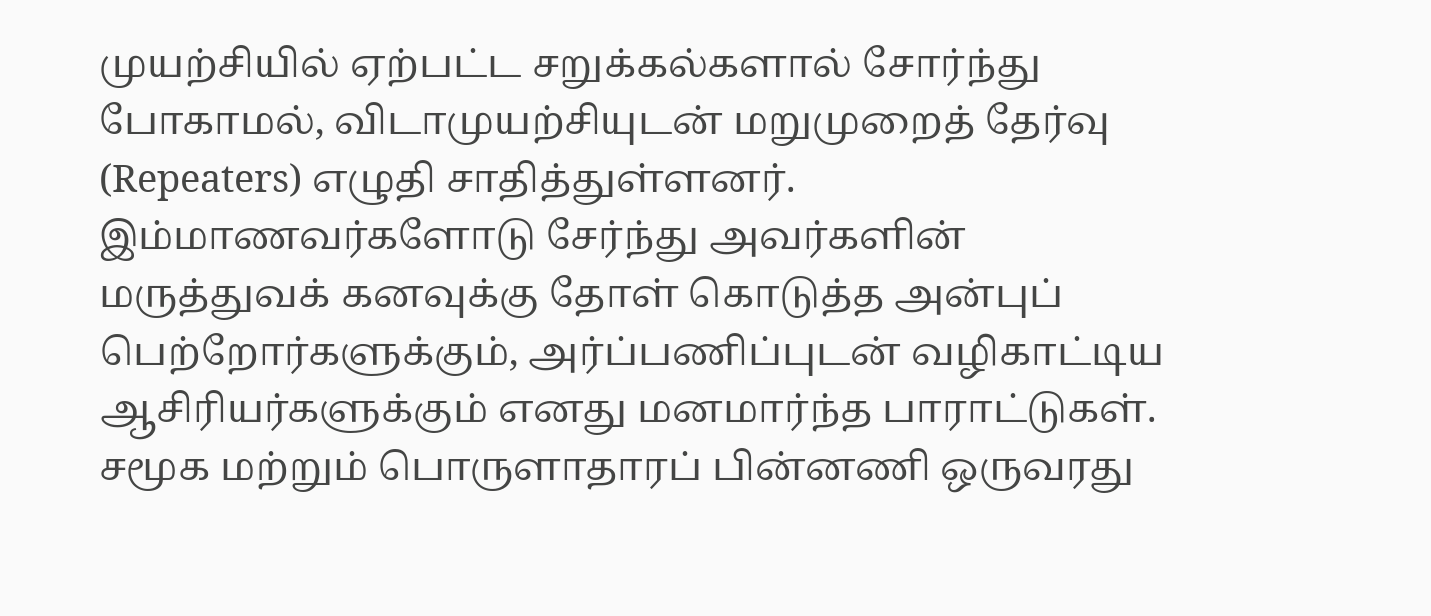முயற்சியில் ஏற்பட்ட சறுக்கல்களால் சோர்ந்து போகாமல், விடாமுயற்சியுடன் மறுமுறைத் தேர்வு (Repeaters) எழுதி சாதித்துள்ளனர். இம்மாணவர்களோடு சேர்ந்து அவர்களின் மருத்துவக் கனவுக்கு தோள் கொடுத்த அன்புப் பெற்றோர்களுக்கும், அர்ப்பணிப்புடன் வழிகாட்டிய ஆசிரியர்களுக்கும் எனது மனமார்ந்த பாராட்டுகள். சமூக மற்றும் பொருளாதாரப் பின்னணி ஒருவரது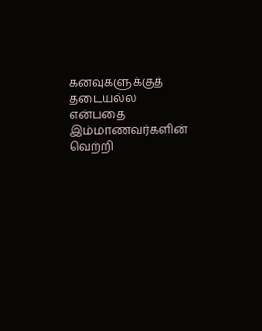கனவுகளுக்குத் தடையல்ல என்பதை இம்மாணவர்களின் வெற்றி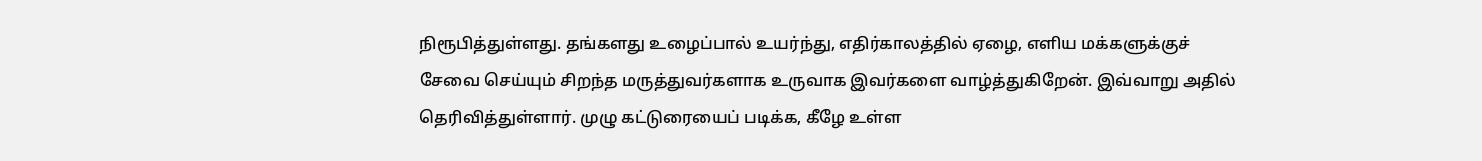நிரூபித்துள்ளது. தங்களது உழைப்பால் உயர்ந்து, எதிர்காலத்தில் ஏழை, எளிய மக்களுக்குச் சேவை செய்யும் சிறந்த மருத்துவர்களாக உருவாக இவர்களை வாழ்த்துகிறேன். இவ்வாறு அதில் தெரிவித்துள்ளார். முழு கட்டுரையைப் படிக்க, கீழே உள்ள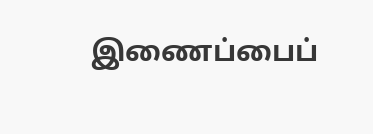இணைப்பைப்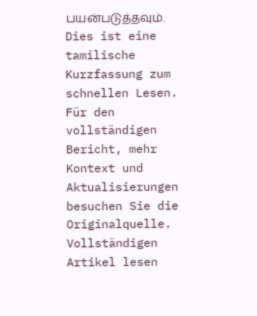பயன்படுத்தவும்.
Dies ist eine tamilische Kurzfassung zum schnellen Lesen. Für den vollständigen Bericht, mehr Kontext und Aktualisierungen besuchen Sie die Originalquelle.
Vollständigen Artikel lesen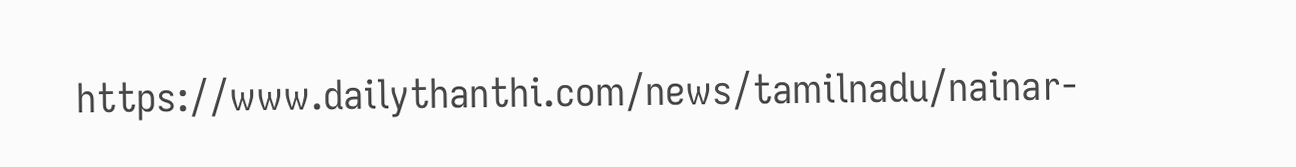https://www.dailythanthi.com/news/tamilnadu/nainar-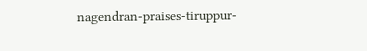nagendran-praises-tiruppur-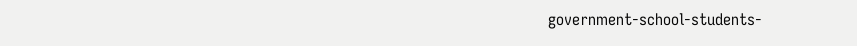government-school-students-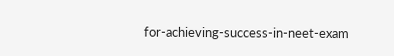for-achieving-success-in-neet-exam